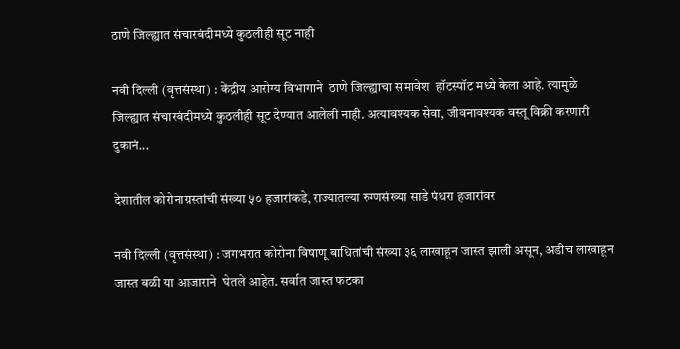ठाणे जिल्ह्यात संचारबंदीमध्ये कुठलीही सूट नाही

नवी दिल्ली (वृत्तसंस्था) : केंद्रीय आरोग्य विभागाने  ठाणे जिल्ह्याचा समावेश  हॉटस्पॉट मध्ये केला आहे. त्यामुळे जिल्ह्यात संचारबंदीमध्ये कुठलीही सूट देण्यात आलेली नाही. अत्यावश्यक सेवा, जीवनावश्यक वस्तू विक्री करणारी दुकानं...

देशातील कोरोनाग्रस्तांची संख्या ५० हजारांकडे, राज्यातल्या रुग्णसंख्या साडे पंधरा हजारांवर

नवी दिल्ली (वृत्तसंस्था) : जगभरात कोरोना विषाणू बाधितांची संख्या ३६ लाखाहून जास्त झाली असून, अडीच लाखाहून जास्त बळी या आजाराने  घेतले आहेत. सर्वात जास्त फटका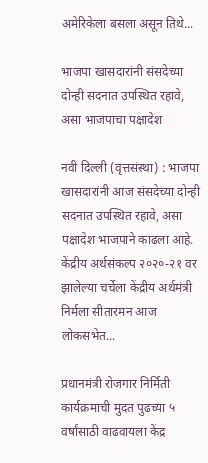अमेरिकेला बसला असून तिथे...

भाजपा खासदारांनी संसदेच्या दोन्ही सदनात उपस्थित रहावे, असा भाजपाचा पक्षादेश

नवी दिल्ली (वृत्तसंस्था) : भाजपा खासदारांनी आज संसदेच्या दोन्ही सदनात उपस्थित रहावे, असा पक्षादेश भाजपाने काढला आहे. केंद्रीय अर्थसंकल्प २०२०-२१ वर झालेल्या चर्चेला केंद्रीय अर्थमंत्री निर्मला सीतारमन आज लोकसभेत...

प्रधानमंत्री रोजगार निर्मिती कार्यक्रमाची मुदत पुढच्या ५ वर्षांसाठी वाढवायला केंद्र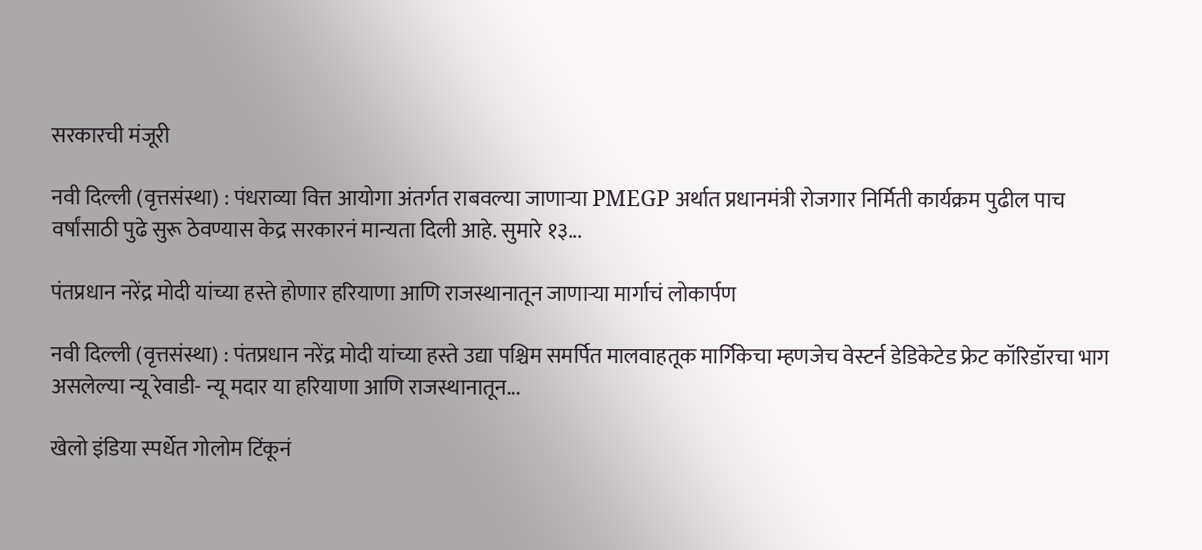सरकारची मंजूरी

नवी दिल्ली (वृत्तसंस्था) : पंधराव्या वित्त आयोगा अंतर्गत राबवल्या जाणाऱ्या PMEGP अर्थात प्रधानमंत्री रोजगार निर्मिती कार्यक्रम पुढील पाच वर्षांसाठी पुढे सुरू ठेवण्यास केद्र सरकारनं मान्यता दिली आहे. सुमारे १३...

पंतप्रधान नरेंद्र मोदी यांच्या हस्ते होणार हरियाणा आणि राजस्थानातून जाणाऱ्या मार्गाचं लोकार्पण

नवी दिल्ली (वृत्तसंस्था) : पंतप्रधान नरेंद्र मोदी यांच्या हस्ते उद्या पश्चिम समर्पित मालवाहतूक मार्गिकेचा म्हणजेच वेस्टर्न डेडिकेटेड फ्रेट कॉरिडॉरचा भाग असलेल्या न्यू रेवाडी- न्यू मदार या हरियाणा आणि राजस्थानातून...

खेलो इंडिया स्पर्धेत गोलोम टिंकूनं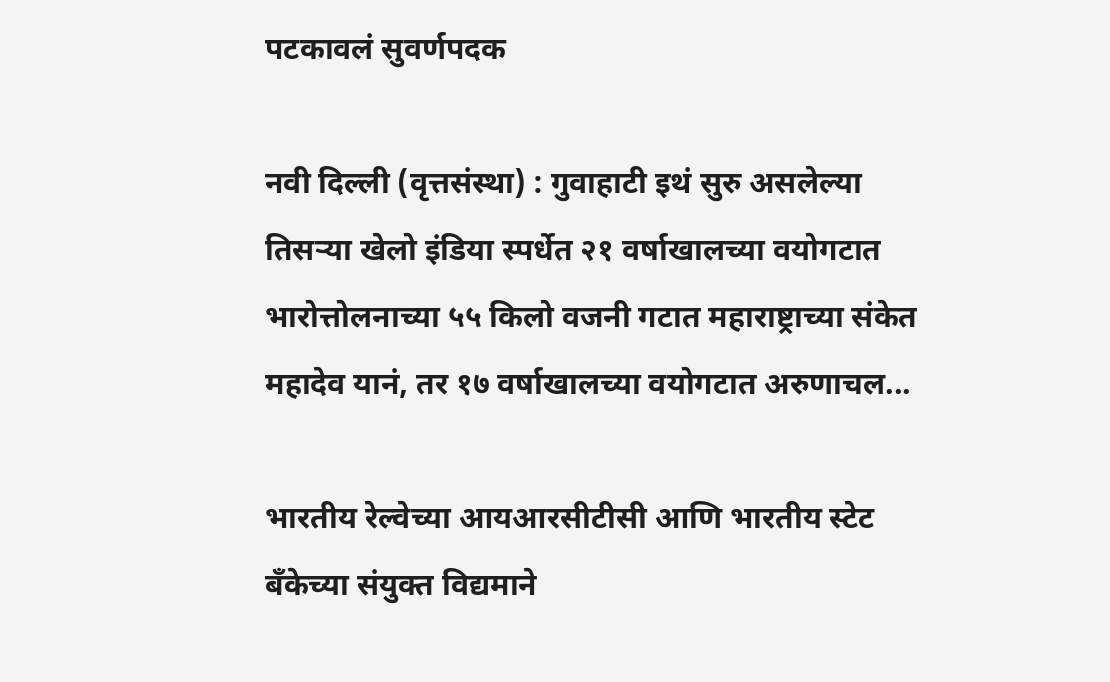पटकावलं सुवर्णपदक

नवी दिल्ली (वृत्तसंस्था) : गुवाहाटी इथं सुरु असलेल्या तिसर्‍या खेलो इंडिया स्पर्धेत २१ वर्षाखालच्या वयोगटात भारोत्तोलनाच्या ५५ किलो वजनी गटात महाराष्ट्राच्या संकेत महादेव यानं, तर १७ वर्षाखालच्या वयोगटात अरुणाचल...

भारतीय रेल्वेच्या आयआरसीटीसी आणि भारतीय स्टेट बँकेच्या संयुक्त विद्यमाने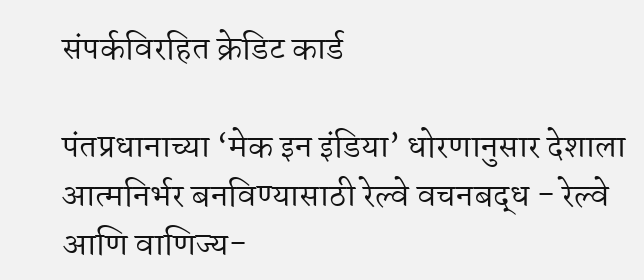संपर्कविरहित क्रेडिट कार्ड

पंतप्रधानाच्या ‘मेक इन इंडिया’ धोरणानुसार देशाला आत्मनिर्भर बनविण्यासाठी रेल्वे वचनबद्ध - रेल्वे आणि वाणिज्य-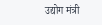उद्योग मंत्री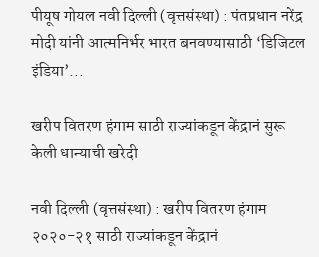पीयूष गोयल नवी दिल्ली (वृत्तसंस्था) : पंतप्रधान नरेंद्र मोदी यांनी आत्मनिर्भर भारत बनवण्यासाठी ‘डिजिटल इंडिया’...

खरीप वितरण हंगाम साठी राज्यांकडून केंद्रानं सुरू केली धान्याची खरेदी

नवी दिल्ली (वृत्तसंस्था) : खरीप वितरण हंगाम २०२०-२१ साठी राज्यांकडून केंद्रानं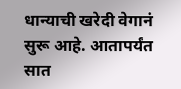धान्याची खरेदी वेगानं सुरू आहे. आतापर्यंत सात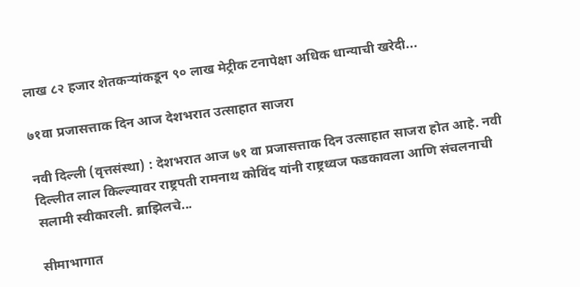लाख ८२ हजार शेतकऱ्यांकडून ९० लाख मेट्रीक टनापेक्षा अधिक धान्याची खरेदी...

७१वा प्रजासत्ताक दिन आज देशभरात उत्साहात साजरा

नवी दिल्ली (वृत्तसंस्था) : देशभरात आज ७१ वा प्रजासत्ताक दिन उत्साहात साजरा होत आहे. नवी दिल्लीत लाल किल्ल्यावर राष्ट्रपती रामनाथ कोविंद यांनी राष्ट्रध्वज फडकावला आणि संचलनाची सलामी स्वीकारली. ब्राझिलचे...

सीमाभागात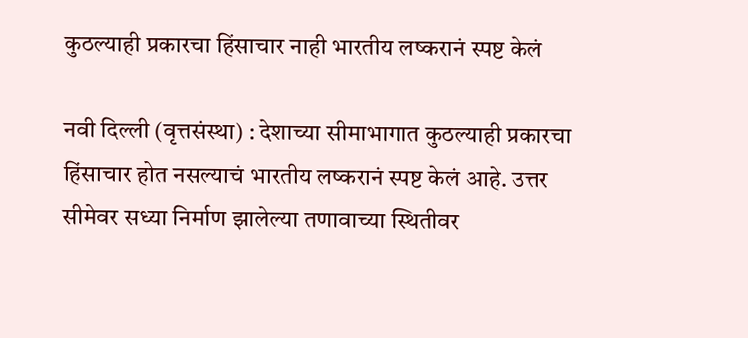कुठल्याही प्रकारचा हिंसाचार नाही भारतीय लष्करानं स्पष्ट केलं

नवी दिल्ली (वृत्तसंस्था) : देशाच्या सीमाभागात कुठल्याही प्रकारचा हिंसाचार होत नसल्याचं भारतीय लष्करानं स्पष्ट केलं आहे. उत्तर सीमेवर सध्या निर्माण झालेल्या तणावाच्या स्थितीवर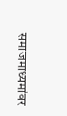समाजमाध्यमांवर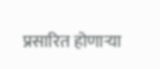प्रसारित होणाऱ्या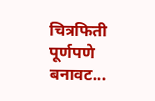चित्रफिती पूर्णपणे बनावट...